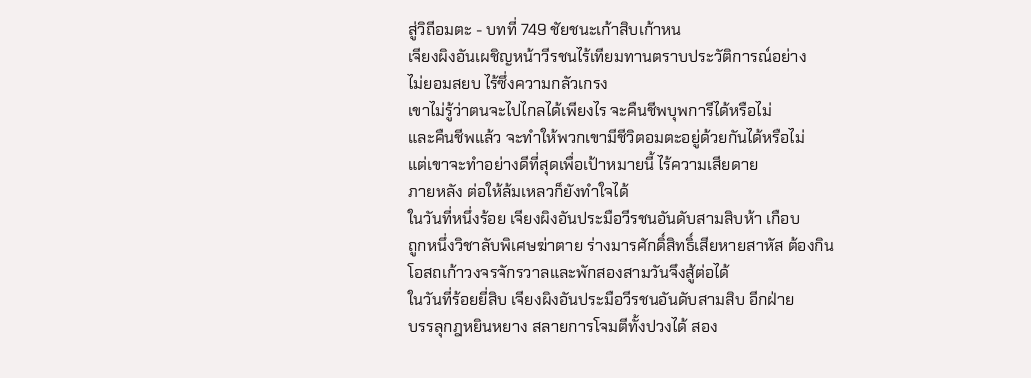สู่วิถีอมตะ - บทที่ 749 ชัยชนะเก้าสิบเก้าหน
เจียงผิงอันเผชิญหน้าวีรชนไร้เทียมทานตราบประวัติการณ์อย่าง
ไม่ยอมสยบ ไร้ซึ่งความกลัวเกรง
เขาไม่รู้ว่าตนจะไปไกลได้เพียงไร จะคืนชีพบุพการีได้หรือไม่
และคืนชีพแล้ว จะทำให้พวกเขามีชีวิตอมตะอยู่ด้วยกันได้หรือไม่
แต่เขาจะทำอย่างดีที่สุดเพื่อเป้าหมายนี้ ไร้ความเสียดาย
ภายหลัง ต่อให้ล้มเหลวก็ยังทำใจได้
ในวันที่หนึ่งร้อย เจียงผิงอันประมือวีรชนอันดับสามสิบห้า เกือบ
ถูกหนึ่งวิชาลับพิเศษฆ่าตาย ร่างมารศักดิ์สิทธิ์เสียหายสาหัส ต้องกิน
โอสถเก้าวงจรจักรวาลและพักสองสามวันจึงสู้ต่อได้
ในวันที่ร้อยยี่สิบ เจียงผิงอันประมือวีรชนอันดับสามสิบ อีกฝ่าย
บรรลุกฎหยินหยาง สลายการโจมตีทั้งปวงได้ สอง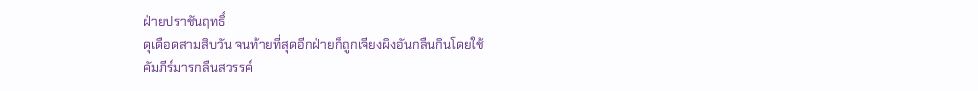ฝ่ายปราชันฤทธิ์
ดุเดือดสามสิบวัน จนท้ายที่สุดอีกฝ่ายก็ถูกเจียงผิงอันกลืนกินโดยใช้
คัมภีร์มารกลืนสวรรค์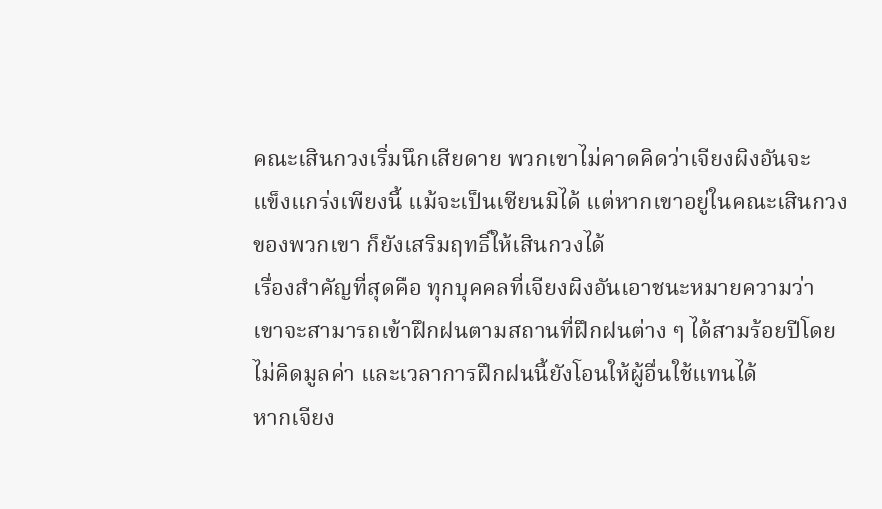คณะเสินกวงเริ่มนึกเสียดาย พวกเขาไม่คาดคิดว่าเจียงผิงอันจะ
แข็งแกร่งเพียงนี้ แม้จะเป็นเซียนมิได้ แต่หากเขาอยู่ในคณะเสินกวง
ของพวกเขา ก็ยังเสริมฤทธิ์ให้เสินกวงได้
เรื่องสำคัญที่สุดคือ ทุกบุคคลที่เจียงผิงอันเอาชนะหมายความว่า
เขาจะสามารถเข้าฝึกฝนตามสถานที่ฝึกฝนต่าง ๆ ได้สามร้อยปีโดย
ไม่คิดมูลค่า และเวลาการฝึกฝนนี้ยังโอนให้ผู้อื่นใช้แทนได้
หากเจียง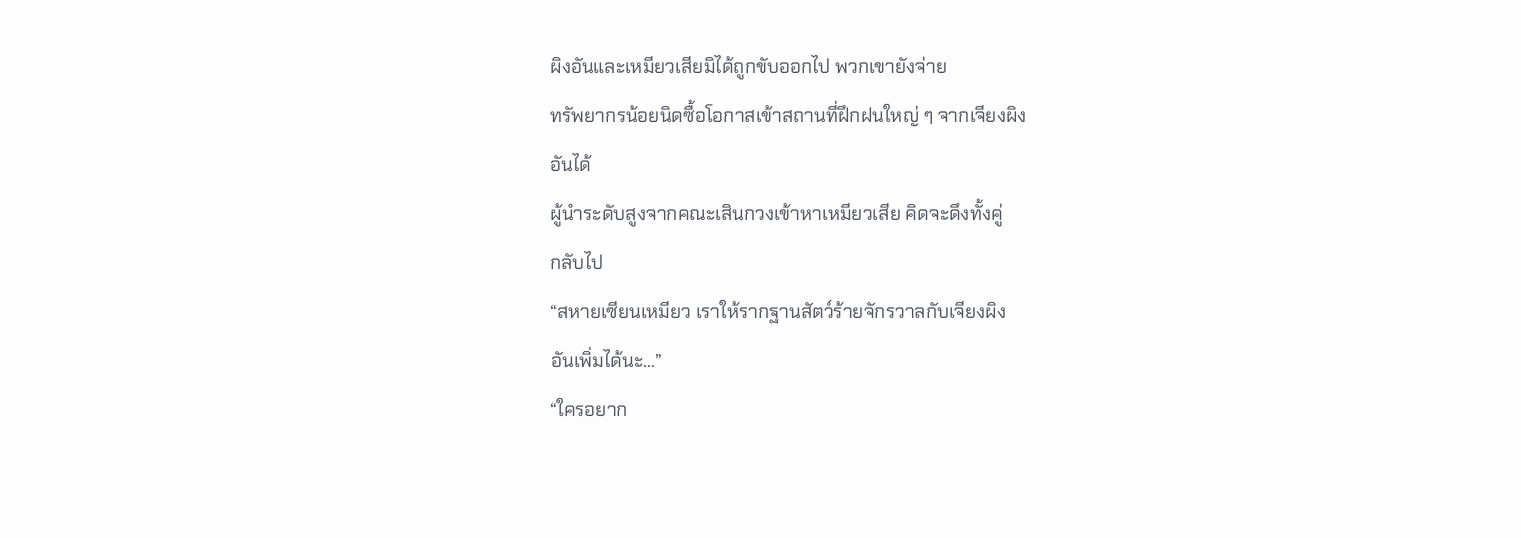ผิงอันและเหมียวเสียมิได้ถูกขับออกไป พวกเขายังจ่าย
ทรัพยากรน้อยนิดซื้อโอกาสเข้าสถานที่ฝึกฝนใหญ่ ๆ จากเจียงผิง
อันได้
ผู้นำระดับสูงจากคณะเสินกวงเข้าหาเหมียวเสีย คิดจะดึงทั้งคู่
กลับไป
“สหายเซียนเหมียว เราให้รากฐานสัตว์ร้ายจักรวาลกับเจียงผิง
อันเพิ่มได้นะ…”
“ใครอยาก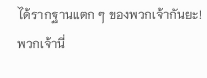ได้รากฐานแตก ๆ ของพวกเจ้ากันยะ! พวกเจ้านี่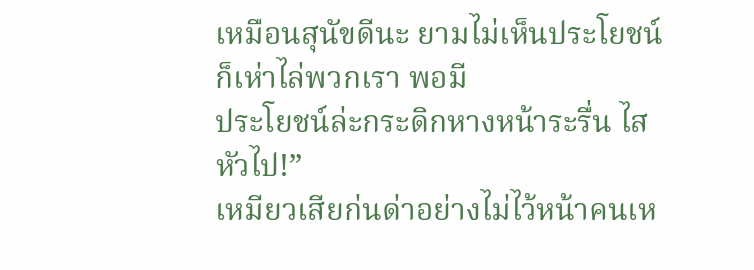เหมือนสุนัขดีนะ ยามไม่เห็นประโยชน์ก็เห่าไล่พวกเรา พอมี
ประโยชน์ล่ะกระดิกหางหน้าระรื่น ไสหัวไป!”
เหมียวเสียก่นด่าอย่างไม่ไว้หน้าคนเห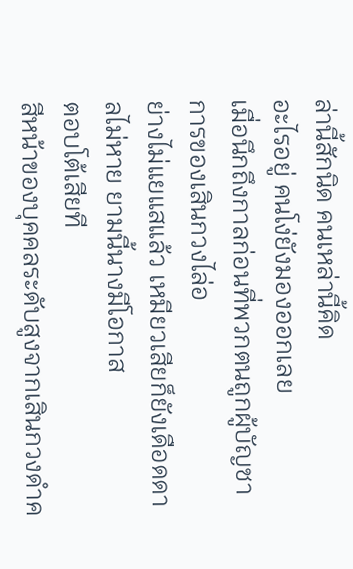ล่านี้สักนิด คนเหล่านี้คิด
อะไรอยู่ คนโง่ยังมองออกเลย
เมื่อนึกถึงกาลก่อนที่พวกตนถูกผู้บัญชาการของเสินกวงไล่อ
ย่างไม่แยแสแล้ว เหมียวเสียก็ยังเดือดดาลไม่หาย ยามนี้นางมีโอกาส
ตอบโต้เสียที
สีหน้าของบุคคลระดับสูงจากเสินกวงดำค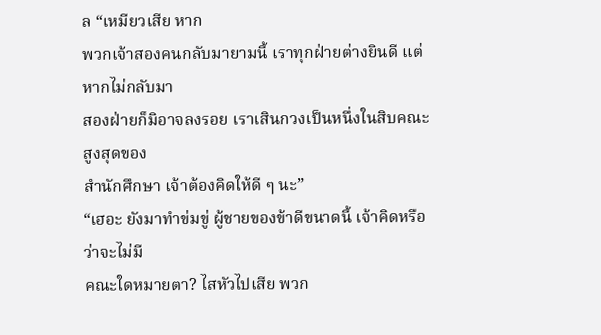ล “เหมียวเสีย หาก
พวกเจ้าสองคนกลับมายามนี้ เราทุกฝ่ายต่างยินดี แต่หากไม่กลับมา
สองฝ่ายก็มิอาจลงรอย เราเสินกวงเป็นหนึ่งในสิบคณะสูงสุดของ
สำนักศึกษา เจ้าต้องคิดให้ดี ๆ นะ”
“เฮอะ ยังมาทำข่มขู่ ผู้ชายของข้าดีขนาดนี้ เจ้าคิดหรือว่าจะไม่มี
คณะใดหมายตา? ไสหัวไปเสีย พวก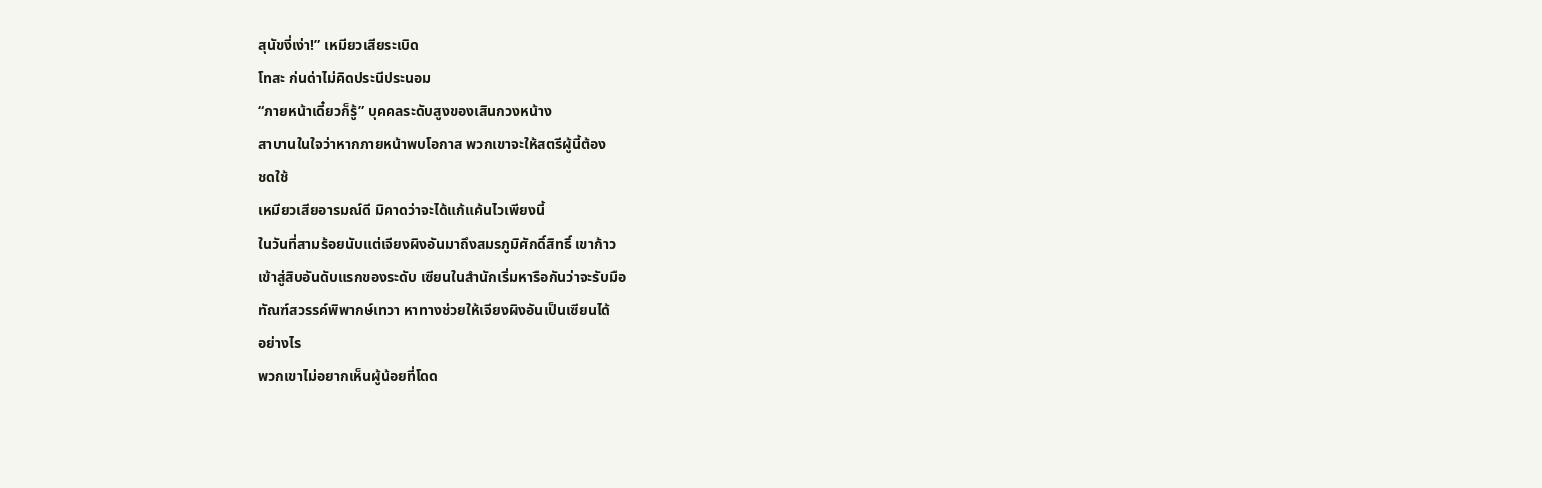สุนัขงี่เง่า!” เหมียวเสียระเบิด
โทสะ ก่นด่าไม่คิดประนีประนอม
“ภายหน้าเดี๋ยวก็รู้” บุคคลระดับสูงของเสินกวงหน้าง
สาบานในใจว่าหากภายหน้าพบโอกาส พวกเขาจะให้สตรีผู้นี้ต้อง
ชดใช้
เหมียวเสียอารมณ์ดี มิคาดว่าจะได้แก้แค้นไวเพียงนี้
ในวันที่สามร้อยนับแต่เจียงผิงอันมาถึงสมรภูมิศักดิ์สิทธิ์ เขาก้าว
เข้าสู่สิบอันดับแรกของระดับ เซียนในสำนักเริ่มหารือกันว่าจะรับมือ
ทัณฑ์สวรรค์พิพากษ์เทวา หาทางช่วยให้เจียงผิงอันเป็นเซียนได้
อย่างไร
พวกเขาไม่อยากเห็นผู้น้อยที่โดด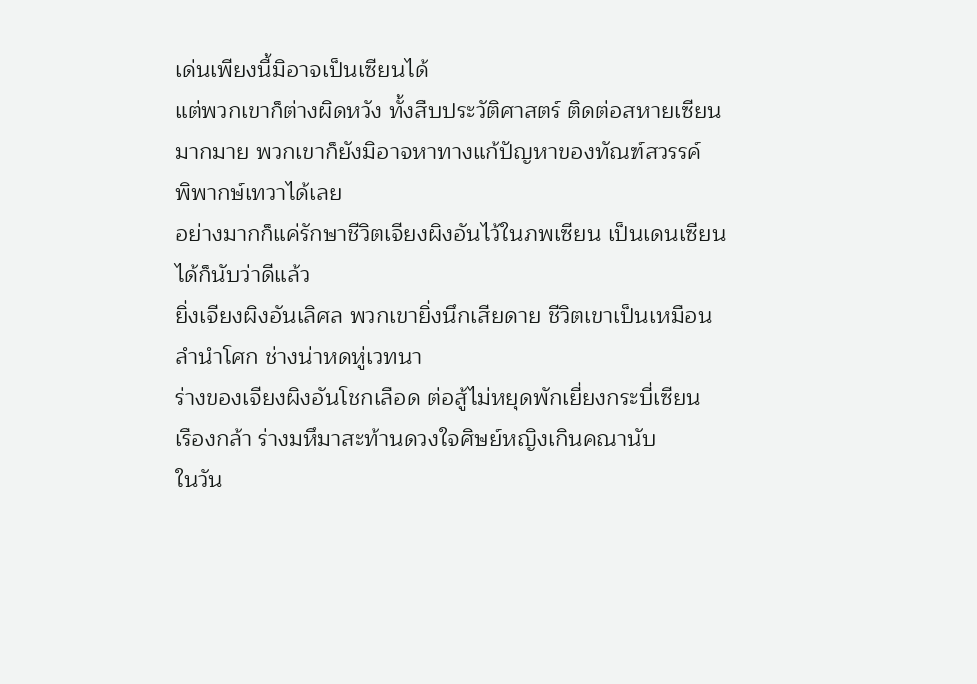เด่นเพียงนี้มิอาจเป็นเซียนได้
แต่พวกเขาก็ต่างผิดหวัง ทั้งสืบประวัติศาสตร์ ติดต่อสหายเซียน
มากมาย พวกเขาก็ยังมิอาจหาทางแก้ปัญหาของทัณฑ์สวรรค์
พิพากษ์เทวาได้เลย
อย่างมากก็แค่รักษาชีวิตเจียงผิงอันไว้ในภพเซียน เป็นเดนเซียน
ได้ก็นับว่าดีแล้ว
ยิ่งเจียงผิงอันเลิศล พวกเขายิ่งนึกเสียดาย ชีวิตเขาเป็นเหมือน
ลำนำโศก ช่างน่าหดหู่เวทนา
ร่างของเจียงผิงอันโชกเลือด ต่อสู้ไม่หยุดพักเยี่ยงกระบี่เซียน
เรืองกล้า ร่างมหึมาสะท้านดวงใจศิษย์หญิงเกินคณานับ
ในวัน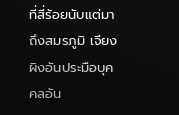ที่สี่ร้อยนับแต่มาถึงสมรภูมิ เจียงผิงอันประมือบุคคลอัน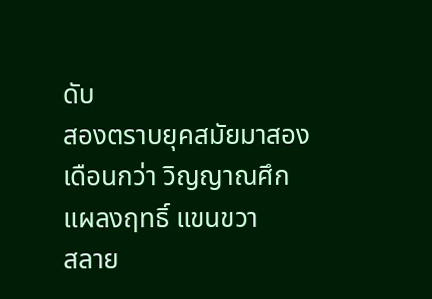ดับ
สองตราบยุคสมัยมาสองเดือนกว่า วิญญาณศึกแผลงฤทธิ์ แขนขวา
สลาย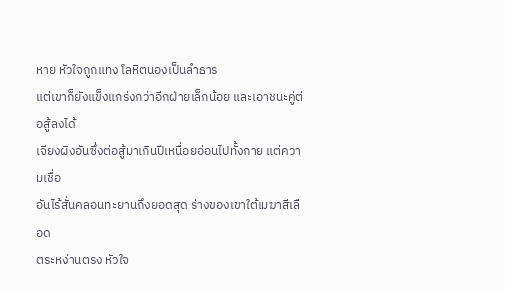หาย หัวใจถูกแทง โลหิตนองเป็นลำธาร
แต่เขาก็ยังแข็งแกร่งกว่าอีกฝ่ายเล็กน้อย และเอาชนะคู่ต่อสู้ลงได้
เจียงผิงอันซึ่งต่อสู้มาเกินปีเหนื่อยอ่อนไปทั้งกาย แต่ความเชื่อ
อันไร้สั่นคลอนทะยานถึงยอดสุด ร่างของเขาใต้เมฆาสีเลือด
ตระหง่านตรง หัวใจ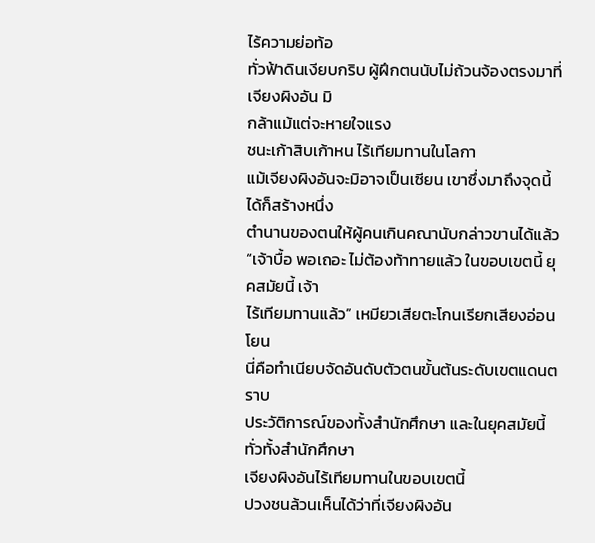ไร้ความย่อท้อ
ทั่วฟ้าดินเงียบกริบ ผู้ฝึกตนนับไม่ถ้วนจ้องตรงมาที่เจียงผิงอัน มิ
กล้าแม้แต่จะหายใจแรง
ชนะเก้าสิบเก้าหน ไร้เทียมทานในโลกา
แม้เจียงผิงอันจะมิอาจเป็นเซียน เขาซึ่งมาถึงจุดนี้ได้ก็สร้างหนึ่ง
ตำนานของตนให้ผู้คนเกินคณานับกล่าวขานได้แล้ว
“เจ้าบื้อ พอเถอะ ไม่ต้องท้าทายแล้ว ในขอบเขตนี้ ยุคสมัยนี้ เจ้า
ไร้เทียมทานแล้ว” เหมียวเสียตะโกนเรียกเสียงอ่อนโยน
นี่คือทำเนียบจัดอันดับตัวตนขั้นต้นระดับเขตแดนตราบ
ประวัติการณ์ของทั้งสำนักศึกษา และในยุคสมัยนี้ ทั่วทั้งสำนักศึกษา
เจียงผิงอันไร้เทียมทานในขอบเขตนี้
ปวงชนล้วนเห็นได้ว่าที่เจียงผิงอัน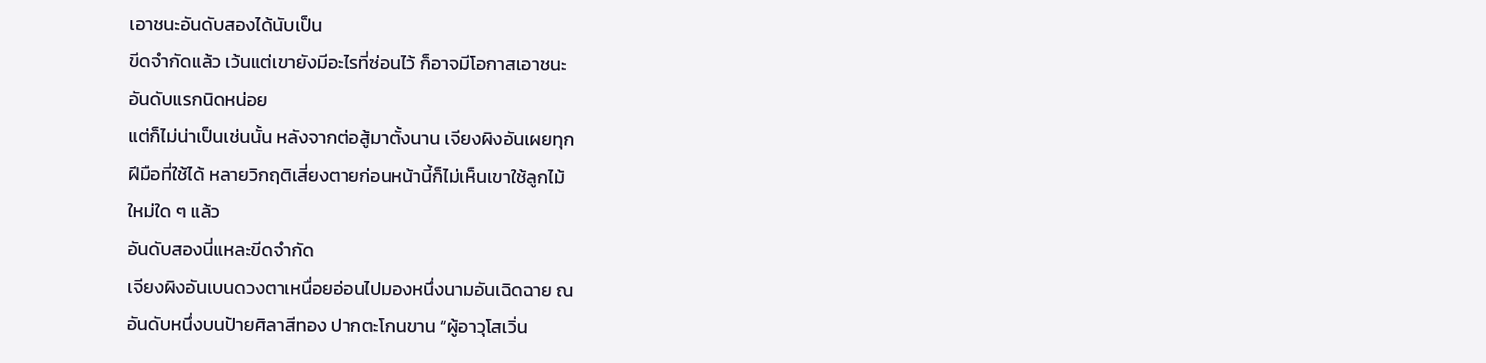เอาชนะอันดับสองได้นับเป็น
ขีดจำกัดแล้ว เว้นแต่เขายังมีอะไรที่ซ่อนไว้ ก็อาจมีโอกาสเอาชนะ
อันดับแรกนิดหน่อย
แต่ก็ไม่น่าเป็นเช่นนั้น หลังจากต่อสู้มาตั้งนาน เจียงผิงอันเผยทุก
ฝีมือที่ใช้ได้ หลายวิกฤติเสี่ยงตายก่อนหน้านี้ก็ไม่เห็นเขาใช้ลูกไม้
ใหม่ใด ๆ แล้ว
อันดับสองนี่แหละขีดจำกัด
เจียงผิงอันเบนดวงตาเหนื่อยอ่อนไปมองหนึ่งนามอันเฉิดฉาย ณ
อันดับหนึ่งบนป้ายศิลาสีทอง ปากตะโกนขาน “ผู้อาวุโสเวิ่น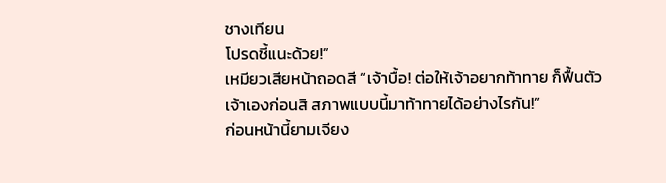ชางเทียน
โปรดชี้แนะด้วย!”
เหมียวเสียหน้าถอดสี “เจ้าบื้อ! ต่อให้เจ้าอยากท้าทาย ก็ฟื้นตัว
เจ้าเองก่อนสิ สภาพแบบนี้มาท้าทายได้อย่างไรกัน!”
ก่อนหน้านี้ยามเจียง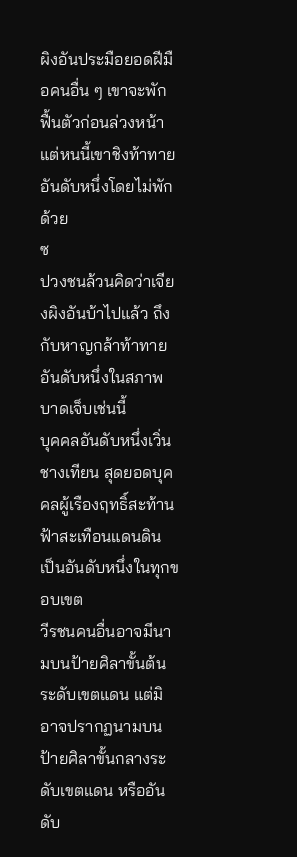ผิงอันประมือยอดฝีมือคนอื่น ๆ เขาจะพัก
ฟื้นตัวก่อนล่วงหน้า แต่หนนี้เขาชิงท้าทายอันดับหนึ่งโดยไม่พักด้วย
ซ
ปวงชนล้วนคิดว่าเจียงผิงอันบ้าไปแล้ว ถึงกับหาญกล้าท้าทาย
อันดับหนึ่งในสภาพบาดเจ็บเช่นนี้
บุคคลอันดับหนึ่งเวิ่นชางเทียน สุดยอดบุคคลผู้เรืองฤทธิ์สะท้าน
ฟ้าสะเทือนแดนดิน เป็นอันดับหนึ่งในทุกขอบเขต
วีรชนคนอื่นอาจมีนามบนป้ายศิลาขั้นต้นระดับเขตแดน แต่มิ
อาจปรากฏนามบนป้ายศิลาขั้นกลางระดับเขตแดน หรืออันดับ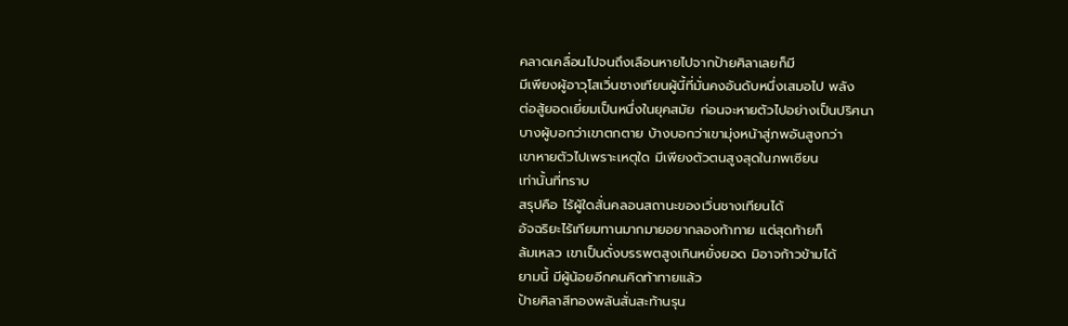คลาดเคลื่อนไปจนถึงเลือนหายไปจากป้ายศิลาเลยก็มี
มีเพียงผู้อาวุโสเวิ่นชางเทียนผู้นี้ที่มั่นคงอันดับหนึ่งเสมอไป พลัง
ต่อสู้ยอดเยี่ยมเป็นหนึ่งในยุคสมัย ก่อนจะหายตัวไปอย่างเป็นปริศนา
บางผู้บอกว่าเขาตกตาย บ้างบอกว่าเขามุ่งหน้าสู่ภพอันสูงกว่า
เขาหายตัวไปเพราะเหตุใด มีเพียงตัวตนสูงสุดในภพเซียน
เท่านั้นที่ทราบ
สรุปคือ ไร้ผู้ใดสั่นคลอนสถานะของเวิ่นชางเทียนได้
อัจฉริยะไร้เทียมทานมากมายอยากลองท้าทาย แต่สุดท้ายก็
ล้มเหลว เขาเป็นดั่งบรรพตสูงเกินหยั่งยอด มิอาจก้าวข้ามได้
ยามนี้ มีผู้น้อยอีกคนคิดท้าทายแล้ว
ป้ายศิลาสีทองพลันสั่นสะท้านรุน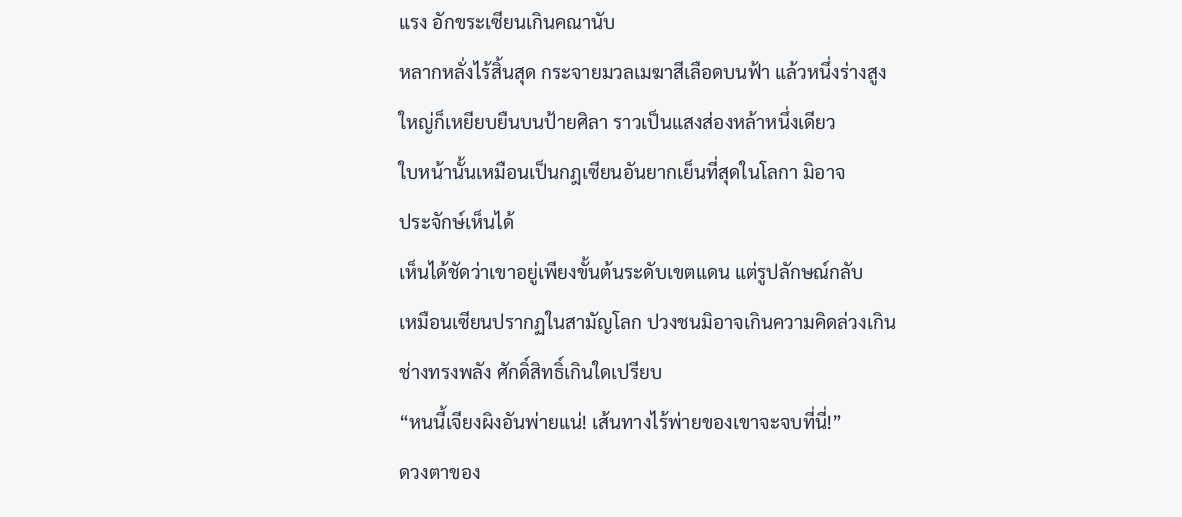แรง อักขระเซียนเกินคณานับ
หลากหลั่งไร้สิ้นสุด กระจายมวลเมฆาสีเลือดบนฟ้า แล้วหนึ่งร่างสูง
ใหญ่ก็เหยียบยืนบนป้ายศิลา ราวเป็นแสงส่องหล้าหนึ่งเดียว
ใบหน้านั้นเหมือนเป็นกฎเซียนอันยากเย็นที่สุดในโลกา มิอาจ
ประจักษ์เห็นได้
เห็นได้ชัดว่าเขาอยู่เพียงขั้นต้นระดับเขตแดน แต่รูปลักษณ์กลับ
เหมือนเซียนปรากฏในสามัญโลก ปวงชนมิอาจเกินความคิดล่วงเกิน
ช่างทรงพลัง ศักดิ์สิทธิ์เกินใดเปรียบ
“หนนี้เจียงผิงอันพ่ายแน่! เส้นทางไร้พ่ายของเขาจะจบที่นี่!”
ดวงตาของ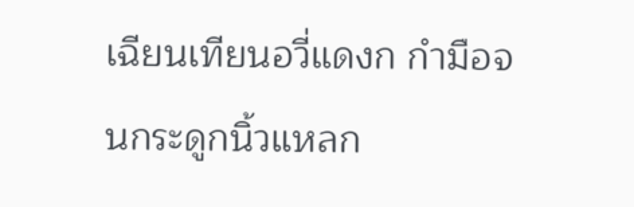เฉียนเทียนอวี่แดงก กำมือจนกระดูกนิ้วแหลก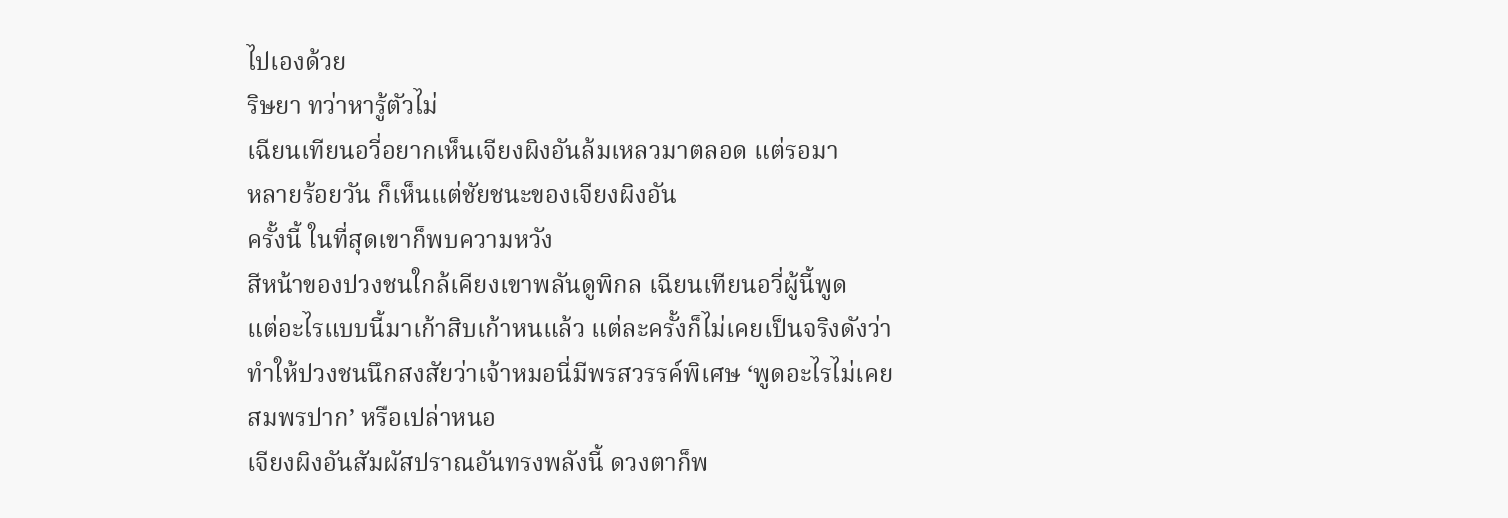ไปเองด้วย
ริษยา ทว่าหารู้ตัวไม่
เฉียนเทียนอวี่อยากเห็นเจียงผิงอันล้มเหลวมาตลอด แต่รอมา
หลายร้อยวัน ก็เห็นแต่ชัยชนะของเจียงผิงอัน
ครั้งนี้ ในที่สุดเขาก็พบความหวัง
สีหน้าของปวงชนใกล้เคียงเขาพลันดูพิกล เฉียนเทียนอวี่ผู้นี้พูด
แต่อะไรแบบนี้มาเก้าสิบเก้าหนแล้ว แต่ละครั้งก็ไม่เคยเป็นจริงดังว่า
ทำให้ปวงชนนึกสงสัยว่าเจ้าหมอนี่มีพรสวรรค์พิเศษ ‘พูดอะไรไม่เคย
สมพรปาก’ หรือเปล่าหนอ
เจียงผิงอันสัมผัสปราณอันทรงพลังนี้ ดวงตาก็พ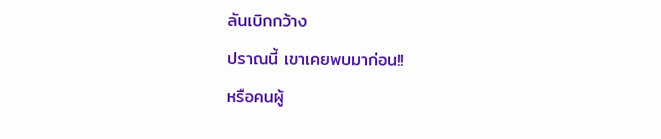ลันเบิกกว้าง
ปราณนี้ เขาเคยพบมาก่อน!!
หรือคนผู้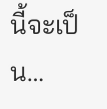นี้จะเป็น…